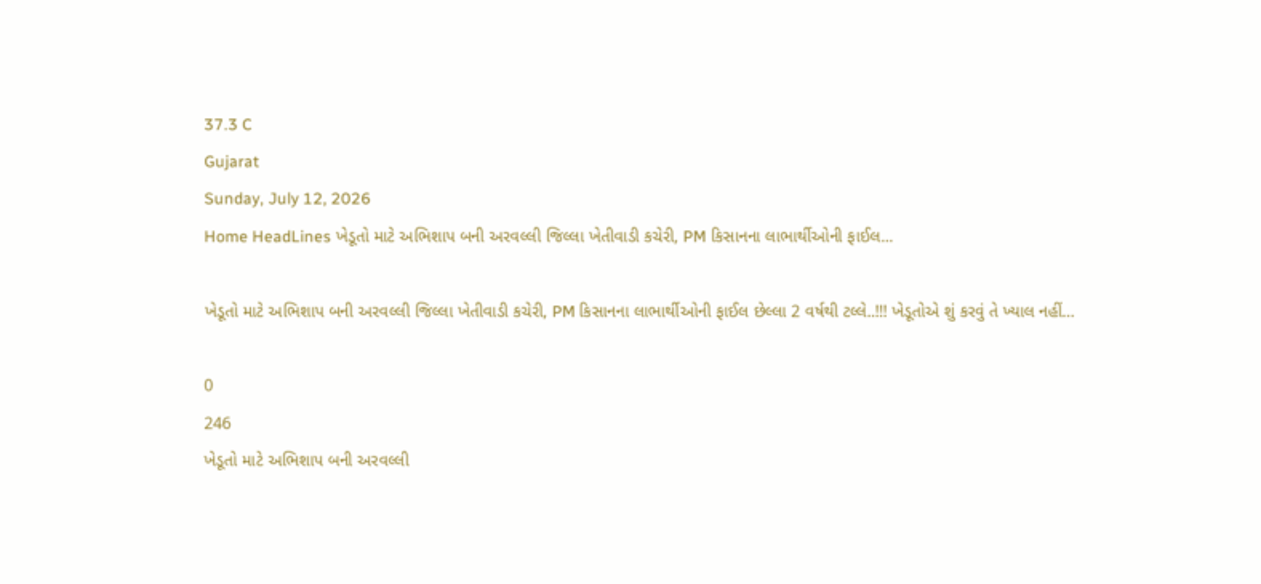37.3 C
Gujarat
Sunday, July 12, 2026
Home HeadLines ખેડૂતો માટે અભિશાપ બની અરવલ્લી જિલ્લા ખેતીવાડી કચેરી, PM કિસાનના લાભાર્થીઓની ફાઈલ...

ખેડૂતો માટે અભિશાપ બની અરવલ્લી જિલ્લા ખેતીવાડી કચેરી, PM કિસાનના લાભાર્થીઓની ફાઈલ છેલ્લા 2 વર્ષથી ટલ્લે..!!! ખેડૂતોએ શું કરવું તે ખ્યાલ નહીં…

0
246
ખેડૂતો માટે અભિશાપ બની અરવલ્લી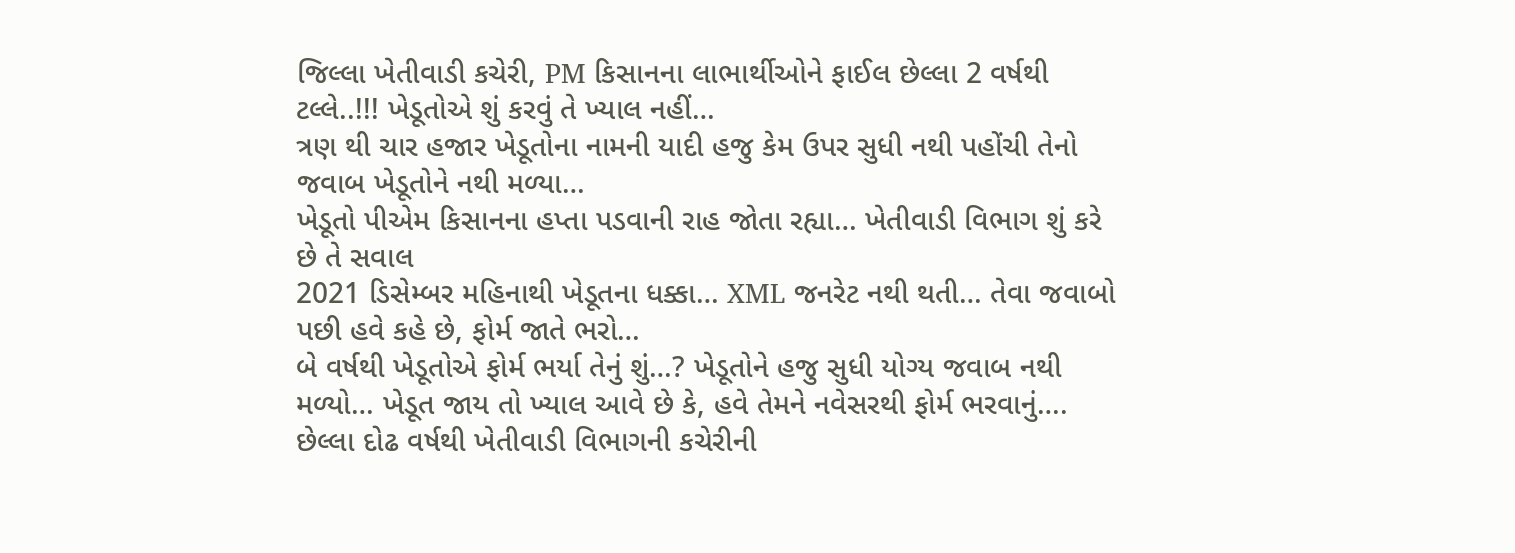જિલ્લા ખેતીવાડી કચેરી, PM કિસાનના લાભાર્થીઓને ફાઈલ છેલ્લા 2 વર્ષથી ટલ્લે..!!! ખેડૂતોએ શું કરવું તે ખ્યાલ નહીં…
ત્રણ થી ચાર હજાર ખેડૂતોના નામની યાદી હજુ કેમ ઉપર સુધી નથી પહોંચી તેનો જવાબ ખેડૂતોને નથી મળ્યા…
ખેડૂતો પીએમ કિસાનના હપ્તા પડવાની રાહ જોતા રહ્યા… ખેતીવાડી વિભાગ શું કરે છે તે સવાલ
2021 ડિસેમ્બર મહિનાથી ખેડૂતના ધક્કા… XML જનરેટ નથી થતી… તેવા જવાબો પછી હવે કહે છે, ફોર્મ જાતે ભરો…
બે વર્ષથી ખેડૂતોએ ફોર્મ ભર્યા તેનું શું…? ખેડૂતોને હજુ સુધી યોગ્ય જવાબ નથી મળ્યો… ખેડૂત જાય તો ખ્યાલ આવે છે કે, હવે તેમને નવેસરથી ફોર્મ ભરવાનું….
છેલ્લા દોઢ વર્ષથી ખેતીવાડી વિભાગની કચેરીની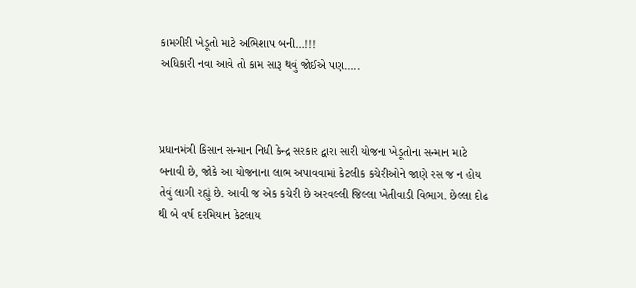કામગીરી ખેડૂતો માટે અભિશાપ બની…!!!
અધિકારી નવા આવે તો કામ સારૂ થવું જોઈએ પણ…..



પ્રધાનમંત્રી કિસાન સન્માન નિધી કેન્દ્ર સરકાર દ્વારા સારી યોજના ખેડૂતોના સન્માન માટે બનાવી છે, જોકે આ યોજનાના લાભ અપાવવામાં કેટલીક કચેરીઓને જાણે રસ જ ન હોય તેવું લાગી રહ્યું છે. આવી જ એક કચેરી છે અરવલ્લી જિલ્લા ખેતીવાડી વિભાગ. છેલ્લા દોઢ થી બે વર્ષ દરમિયાન કેટલાય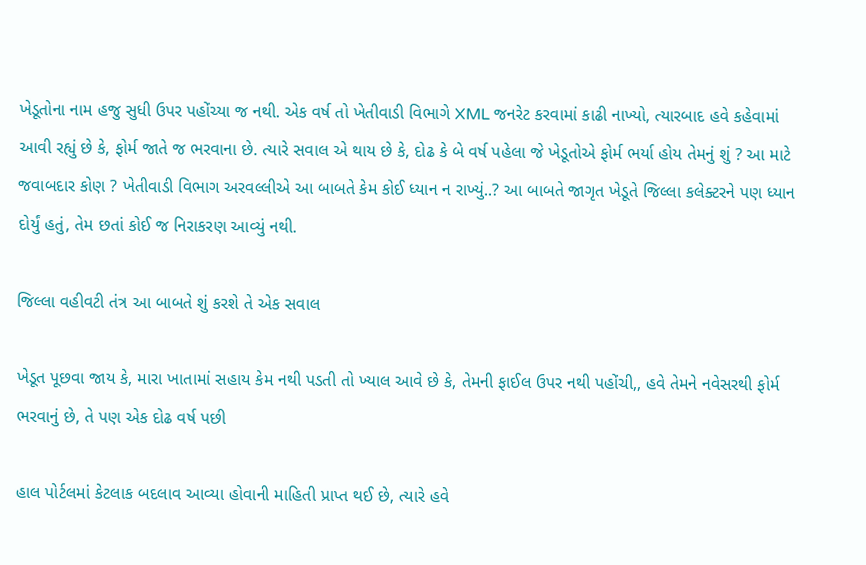ખેડૂતોના નામ હજુ સુધી ઉપર પહોંચ્યા જ નથી. એક વર્ષ તો ખેતીવાડી વિભાગે XML જનરેટ કરવામાં કાઢી નાખ્યો, ત્યારબાદ હવે કહેવામાં આવી રહ્યું છે કે, ફોર્મ જાતે જ ભરવાના છે. ત્યારે સવાલ એ થાય છે કે, દોઢ કે બે વર્ષ પહેલા જે ખેડૂતોએ ફોર્મ ભર્યા હોય તેમનું શું ? આ માટે જવાબદાર કોણ ? ખેતીવાડી વિભાગ અરવલ્લીએ આ બાબતે કેમ કોઈ ધ્યાન ન રાખ્યું..? આ બાબતે જાગૃત ખેડૂતે જિલ્લા કલેક્ટરને પણ ધ્યાન દોર્યું હતું, તેમ છતાં કોઈ જ નિરાકરણ આવ્યું નથી.

જિલ્લા વહીવટી તંત્ર આ બાબતે શું કરશે તે એક સવાલ

ખેડૂત પૂછવા જાય કે, મારા ખાતામાં સહાય કેમ નથી પડતી તો ખ્યાલ આવે છે કે, તેમની ફાઈલ ઉપર નથી પહોંચી,, હવે તેમને નવેસરથી ફોર્મ ભરવાનું છે, તે પણ એક દોઢ વર્ષ પછી

હાલ પોર્ટલમાં કેટલાક બદલાવ આવ્યા હોવાની માહિતી પ્રાપ્ત થઈ છે, ત્યારે હવે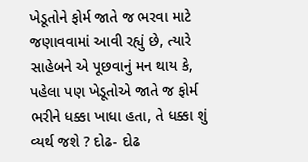ખેડૂતોને ફોર્મ જાતે જ ભરવા માટે જણાવવામાં આવી રહ્યું છે, ત્યારે સાહેબને એ પૂછવાનું મન થાય કે, પહેલા પણ ખેડૂતોએ જાતે જ ફોર્મ ભરીને ધક્કા ખાધા હતા, તે ધક્કા શું વ્યર્થ જશે ? દોઢ- દોઢ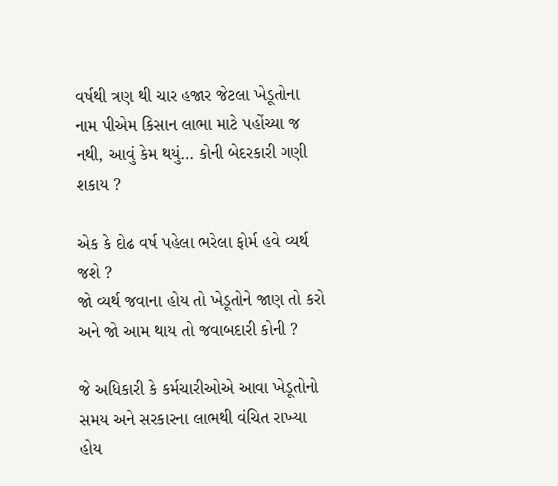વર્ષથી ત્રણ થી ચાર હજાર જેટલા ખેડૂતોના નામ પીએમ કિસાન લાભા માટે પહોંચ્યા જ નથી, આવું કેમ થયું… કોની બેદરકારી ગણી શકાય ?

એક કે દોઢ વર્ષ પહેલા ભરેલા ફોર્મ હવે વ્યર્થ જશે ?
જો વ્યર્થ જવાના હોય તો ખેડૂતોને જાણ તો કરો અને જો આમ થાય તો જવાબદારી કોની ?

જે અધિકારી કે કર્મચારીઓએ આવા ખેડૂતોનો સમય અને સરકારના લાભથી વંચિત રાખ્યા હોય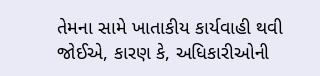તેમના સામે ખાતાકીય કાર્યવાહી થવી જોઈએ, કારણ કે, અધિકારીઓની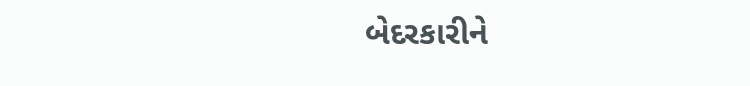બેદરકારીને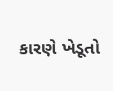કારણે ખેડૂતો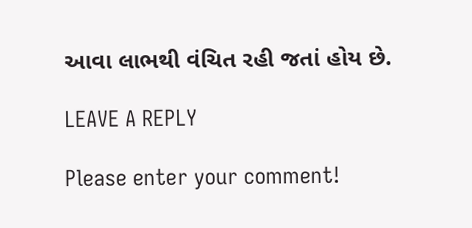આવા લાભથી વંચિત રહી જતાં હોય છે.

LEAVE A REPLY

Please enter your comment!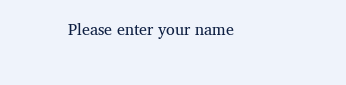Please enter your name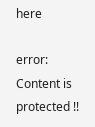here

error: Content is protected !!